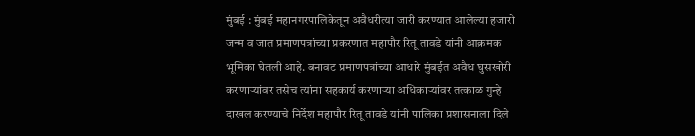मुंबई : मुंबई महानगरपालिकेतून अवैधरीत्या जारी करण्यात आलेल्या हजारो जन्म व जात प्रमाणपत्रांच्या प्रकरणात महापौर रितू तावडे यांनी आक्रमक भूमिका घेतली आहे. बनावट प्रमाणपत्रांच्या आधारे मुंबईत अवैध घुसखोरी करणाऱ्यांवर तसेच त्यांना सहकार्य करणाऱ्या अधिकाऱ्यांवर तत्काळ गुन्हे दाखल करण्याचे निर्देश महापौर रितू तावडे यांनी पालिका प्रशासनाला दिले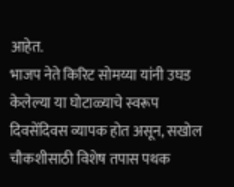आहेत.
भाजप नेते किरिट सोमय्या यांनी उघड केलेल्या या घोटाळ्याचे स्वरूप दिवसेंदिवस व्यापक होत असून, सखोल चौकशीसाठी विशेष तपास पथक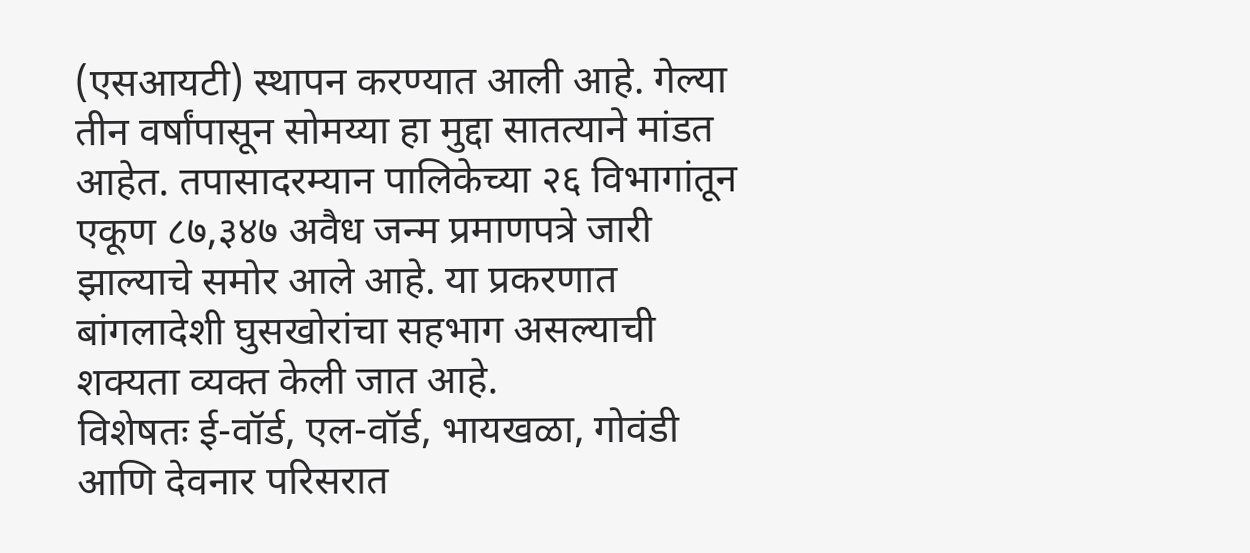(एसआयटी) स्थापन करण्यात आली आहे. गेल्या तीन वर्षांपासून सोमय्या हा मुद्दा सातत्याने मांडत आहेत. तपासादरम्यान पालिकेच्या २६ विभागांतून एकूण ८७,३४७ अवैध जन्म प्रमाणपत्रे जारी झाल्याचे समोर आले आहे. या प्रकरणात बांगलादेशी घुसखोरांचा सहभाग असल्याची शक्यता व्यक्त केली जात आहे.
विशेषतः ई-वॉर्ड, एल-वॉर्ड, भायखळा, गोवंडी आणि देवनार परिसरात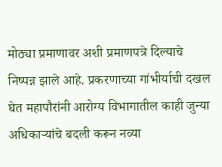मोठ्या प्रमाणावर अशी प्रमाणपत्रे दिल्याचे निष्पन्न झाले आहे. प्रकरणाच्या गांभीर्याची दखल घेत महापौरांनी आरोग्य विभागातील काही जुन्या अधिकाऱ्यांचे बदली करून नव्या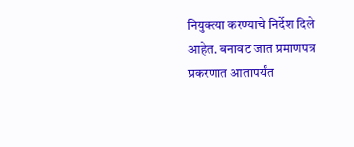नियुक्त्या करण्याचे निर्देश दिले आहेत. बनावट जात प्रमाणपत्र प्रकरणात आतापर्यंत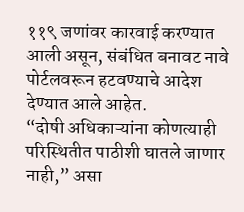११९ जणांवर कारवाई करण्यात आली असून, संबंधित बनावट नावे पोर्टलवरून हटवण्याचे आदेश देण्यात आले आहेत.
“दोषी अधिकाऱ्यांना कोणत्याही परिस्थितीत पाठीशी घातले जाणार नाही,” असा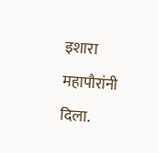इशारा महापौरांनी दिला.